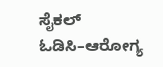ಸೈಕಲ್ ಓಡಿಸಿ–ಆರೋಗ್ಯ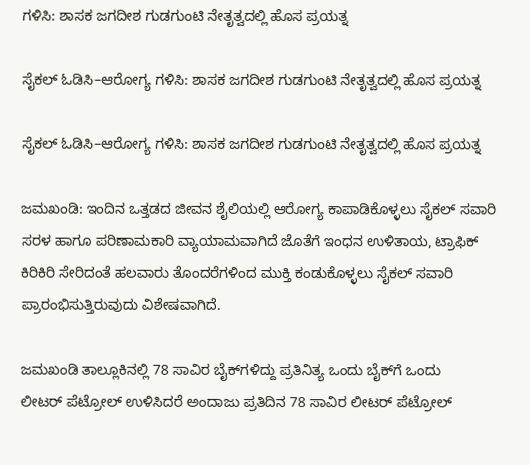ಗಳಿಸಿ: ಶಾಸಕ ಜಗದೀಶ ಗುಡಗುಂಟಿ ನೇತೃತ್ವದಲ್ಲಿ ಹೊಸ ಪ್ರಯತ್ನ

ಸೈಕಲ್ ಓಡಿಸಿ–ಆರೋಗ್ಯ ಗಳಿಸಿ: ಶಾಸಕ ಜಗದೀಶ ಗುಡಗುಂಟಿ ನೇತೃತ್ವದಲ್ಲಿ ಹೊಸ ಪ್ರಯತ್ನ

ಸೈಕಲ್ ಓಡಿಸಿ–ಆರೋಗ್ಯ ಗಳಿಸಿ: ಶಾಸಕ ಜಗದೀಶ ಗುಡಗುಂಟಿ ನೇತೃತ್ವದಲ್ಲಿ ಹೊಸ ಪ್ರಯತ್ನ

ಜಮಖಂಡಿ: ಇಂದಿನ ಒತ್ತಡದ ಜೀವನ ಶೈಲಿಯಲ್ಲಿ ಆರೋಗ್ಯ ಕಾಪಾಡಿಕೊಳ್ಳಲು ಸೈಕಲ್ ಸವಾರಿ ಸರಳ ಹಾಗೂ ಪರಿಣಾಮಕಾರಿ ವ್ಯಾಯಾಮವಾಗಿದೆ ಜೊತೆಗೆ ಇಂಧನ ಉಳಿತಾಯ, ಟ್ರಾಫಿಕ್‌ ಕಿರಿಕಿರಿ ಸೇರಿದಂತೆ ಹಲವಾರು ತೊಂದರೆಗಳಿಂದ ಮುಕ್ತಿ ಕಂಡುಕೊಳ್ಳಲು ಸೈಕಲ್ ಸವಾರಿ ಪ್ರಾರಂಭಿಸುತ್ತಿರುವುದು ವಿಶೇಷವಾಗಿದೆ.

ಜಮಖಂಡಿ ತಾಲ್ಲೂಕಿನಲ್ಲಿ 78 ಸಾವಿರ ಬೈಕ್‌ಗಳಿದ್ದು ಪ್ರತಿನಿತ್ಯ ಒಂದು ಬೈಕ್‌ಗೆ ಒಂದು ಲೀಟರ್ ‍ಪೆಟ್ರೋಲ್ ಉಳಿಸಿದರೆ ಅಂದಾಜು ಪ್ರತಿದಿನ 78 ಸಾವಿರ ಲೀಟರ್ ಪೆಟ್ರೋಲ್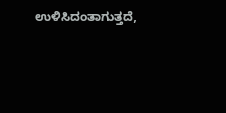ಉಳಿಸಿದಂತಾಗುತ್ತದೆ,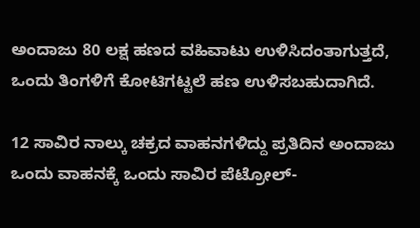ಅಂದಾಜು 80 ಲಕ್ಷ ಹಣದ ವಹಿವಾಟು ಉಳಿಸಿದಂತಾಗುತ್ತದೆ, ಒಂದು ತಿಂಗಳಿಗೆ ಕೋಟಿಗಟ್ಟಲೆ ಹಣ ಉಳಿಸಬಹುದಾಗಿದೆ.

12 ಸಾವಿರ ನಾಲ್ಕು ಚಕ್ರದ ವಾಹನಗಳಿದ್ದು ಪ್ರತಿದಿನ ಅಂದಾಜು ಒಂದು ವಾಹನಕ್ಕೆ ಒಂದು ಸಾವಿರ ಪೆಟ್ರೋಲ್-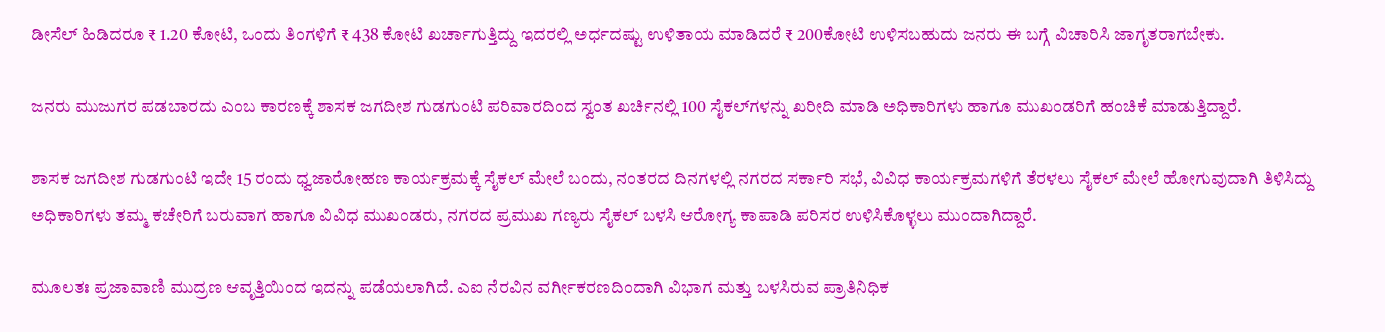ಡೀಸೆಲ್ ಹಿಡಿದರೂ ₹ 1.20 ಕೋಟಿ, ಒಂದು ತಿಂಗಳಿಗೆ ₹ 438 ಕೋಟಿ ಖರ್ಚಾಗುತ್ತಿದ್ದು ಇದರಲ್ಲಿ ಅರ್ಧದಷ್ಟು ಉಳಿತಾಯ ಮಾಡಿದರೆ ₹ 200ಕೋಟಿ ಉಳಿಸಬಹುದು ಜನರು ಈ ಬಗ್ಗೆ ವಿಚಾರಿಸಿ ಜಾಗೃತರಾಗಬೇಕು.

ಜನರು ಮುಜುಗರ ಪಡಬಾರದು ಎಂಬ ಕಾರಣಕ್ಕೆ ಶಾಸಕ ಜಗದೀಶ ಗುಡಗುಂಟಿ ಪರಿವಾರದಿಂದ ಸ್ವಂತ ಖರ್ಚಿನಲ್ಲಿ 100 ಸೈಕಲ್‌ಗಳನ್ನು ಖರೀದಿ ಮಾಡಿ ಅಧಿಕಾರಿಗಳು ಹಾಗೂ ಮುಖಂಡರಿಗೆ ಹಂಚಿಕೆ ಮಾಡುತ್ತಿದ್ದಾರೆ.

ಶಾಸಕ ಜಗದೀಶ ಗುಡಗುಂಟಿ ಇದೇ 15 ರಂದು ಧ್ವಜಾರೋಹಣ ಕಾರ್ಯಕ್ರಮಕ್ಕೆ ಸೈಕಲ್ ಮೇಲೆ ಬಂದು, ನಂತರದ ದಿನಗಳಲ್ಲಿ ನಗರದ ಸರ್ಕಾರಿ ಸಭೆ, ವಿವಿಧ ಕಾರ್ಯಕ್ರಮಗಳಿಗೆ ತೆರಳಲು ಸೈಕಲ್ ಮೇಲೆ ಹೋಗುವುದಾಗಿ ತಿಳಿಸಿದ್ದು ಅಧಿಕಾರಿಗಳು ತಮ್ಮ ಕಚೇರಿಗೆ ಬರುವಾಗ ಹಾಗೂ ವಿವಿಧ ಮುಖಂಡರು, ನಗರದ ಪ್ರಮುಖ ಗಣ್ಯರು ಸೈಕಲ್ ಬಳಸಿ ಆರೋಗ್ಯ ಕಾಪಾಡಿ ಪರಿಸರ ಉಳಿಸಿಕೊಳ್ಳಲು ಮುಂದಾಗಿದ್ದಾರೆ.

ಮೂಲತಃ ಪ್ರಜಾವಾಣಿ ಮುದ್ರಣ ಆವೃತ್ತಿಯಿಂದ ಇದನ್ನು ಪಡೆಯಲಾಗಿದೆ. ಎಐ ನೆರವಿನ ವರ್ಗೀಕರಣದಿಂದಾಗಿ ವಿಭಾಗ ಮತ್ತು ಬಳಸಿರುವ ಪ್ರಾತಿನಿಧಿಕ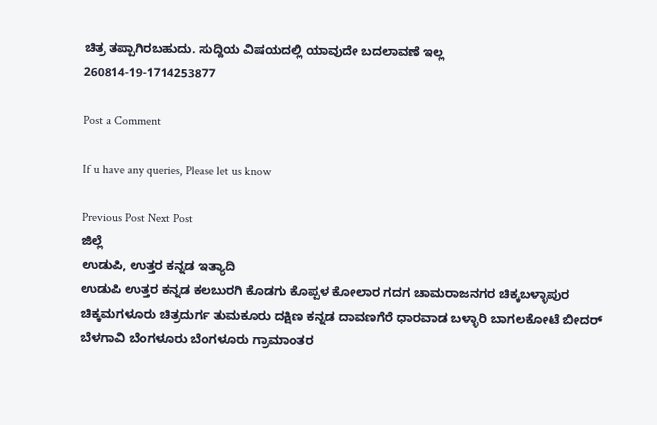ಚಿತ್ರ ತಪ್ಪಾಗಿರಬಹುದು. ಸುದ್ದಿಯ ವಿಷಯದಲ್ಲಿ ಯಾವುದೇ ಬದಲಾವಣೆ ಇಲ್ಲ
260814-19-1714253877

Post a Comment

If u have any queries, Please let us know

Previous Post Next Post
ಜಿಲ್ಲೆ
ಉಡುಪಿ, ಉತ್ತರ ಕನ್ನಡ ಇತ್ಯಾದಿ
ಉಡುಪಿ ಉತ್ತರ ಕನ್ನಡ ಕಲಬುರಗಿ ಕೊಡಗು ಕೊಪ್ಪಳ ಕೋಲಾರ ಗದಗ ಚಾಮರಾಜನಗರ ಚಿಕ್ಕಬಳ್ಳಾಪುರ
ಚಿಕ್ಕಮಗಳೂರು ಚಿತ್ರದುರ್ಗ ತುಮಕೂರು ದಕ್ಷಿಣ ಕನ್ನಡ ದಾವಣಗೆರೆ ಧಾರವಾಡ ಬಳ್ಳಾರಿ ಬಾಗಲಕೋಟೆ ಬೀದರ್
ಬೆಳಗಾವಿ ಬೆಂಗಳೂರು ಬೆಂಗಳೂರು ಗ್ರಾಮಾಂತರ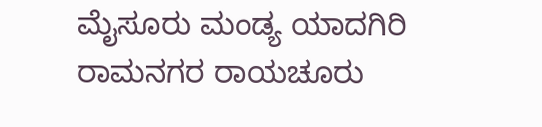ಮೈಸೂರು ಮಂಡ್ಯ ಯಾದಗಿರಿ ರಾಮನಗರ ರಾಯಚೂರು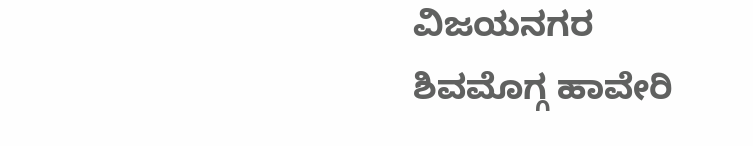ವಿಜಯನಗರ
ಶಿವಮೊಗ್ಗ ಹಾವೇರಿ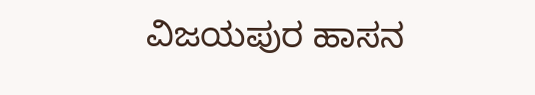ವಿಜಯಪುರ ಹಾಸನ